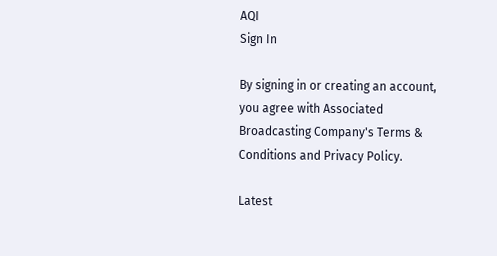AQI
Sign In

By signing in or creating an account, you agree with Associated Broadcasting Company's Terms & Conditions and Privacy Policy.

Latest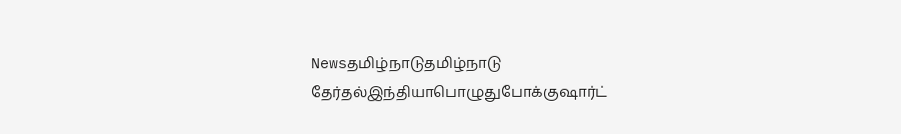Newsதமிழ்நாடுதமிழ்நாடு தேர்தல்இந்தியாபொழுதுபோக்குஷார்ட்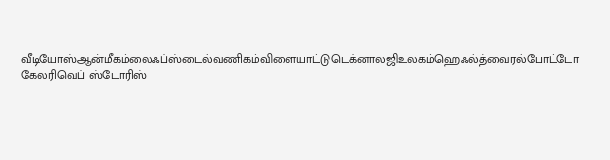வீடியோஸ்ஆன்மீகம்லைஃப்ஸ்டைல்வணிகம்விளையாட்டுடெக்னாலஜிஉலகம்ஹெஃல்த்வைரல்போட்டோ கேலரிவெப் ஸ்டோரிஸ்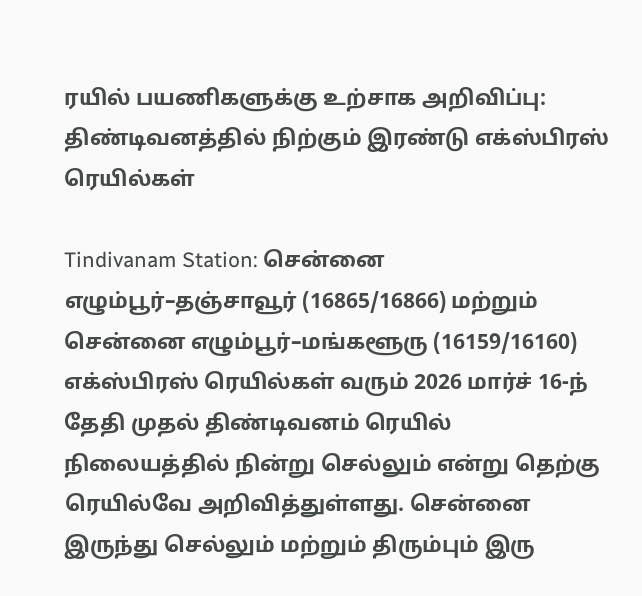ரயில் பயணிகளுக்கு உற்சாக அறிவிப்பு: திண்டிவனத்தில் நிற்கும் இரண்டு எக்ஸ்பிரஸ் ரெயில்கள்

Tindivanam Station: சென்னை எழும்பூர்–தஞ்சாவூர் (16865/16866) மற்றும் சென்னை எழும்பூர்–மங்களூரு (16159/16160) எக்ஸ்பிரஸ் ரெயில்கள் வரும் 2026 மார்ச் 16-ந் தேதி முதல் திண்டிவனம் ரெயில் நிலையத்தில் நின்று செல்லும் என்று தெற்கு ரெயில்வே அறிவித்துள்ளது. சென்னை இருந்து செல்லும் மற்றும் திரும்பும் இரு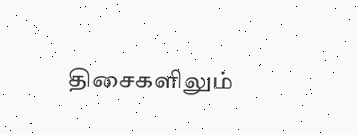திசைகளிலும்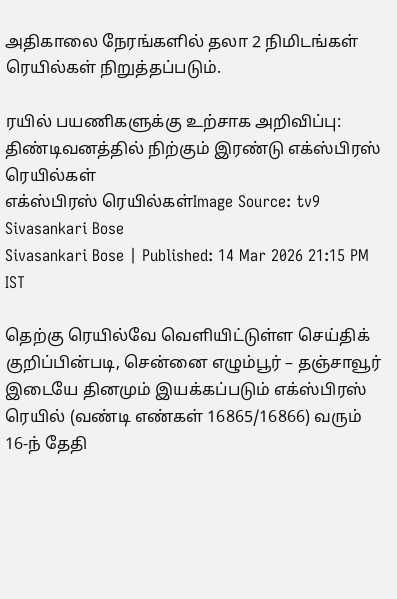அதிகாலை நேரங்களில் தலா 2 நிமிடங்கள் ரெயில்கள் நிறுத்தப்படும்.

ரயில் பயணிகளுக்கு உற்சாக அறிவிப்பு:  திண்டிவனத்தில் நிற்கும் இரண்டு எக்ஸ்பிரஸ் ரெயில்கள்
எக்ஸ்பிரஸ் ரெயில்கள்Image Source: tv9
Sivasankari Bose
Sivasankari Bose | Published: 14 Mar 2026 21:15 PM IST

தெற்கு ரெயில்வே வெளியிட்டுள்ள செய்திக் குறிப்பின்படி, சென்னை எழும்பூர் – தஞ்சாவூர் இடையே தினமும் இயக்கப்படும் எக்ஸ்பிரஸ் ரெயில் (வண்டி எண்கள் 16865/16866) வரும் 16-ந் தேதி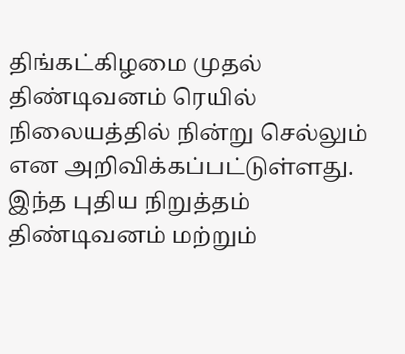திங்கட்கிழமை முதல் திண்டிவனம் ரெயில் நிலையத்தில் நின்று செல்லும் என அறிவிக்கப்பட்டுள்ளது. இந்த புதிய நிறுத்தம் திண்டிவனம் மற்றும்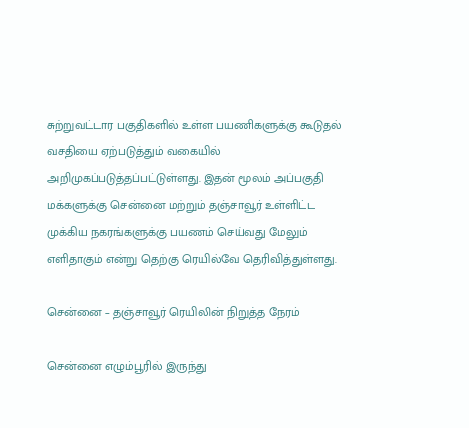சுற்றுவட்டார பகுதிகளில் உள்ள பயணிகளுக்கு கூடுதல் வசதியை ஏற்படுத்தும் வகையில் அறிமுகப்படுத்தப்பட்டுள்ளது. இதன் மூலம் அப்பகுதி மக்களுக்கு சென்னை மற்றும் தஞ்சாவூர் உள்ளிட்ட முக்கிய நகரங்களுக்கு பயணம் செய்வது மேலும் எளிதாகும் என்று தெற்கு ரெயில்வே தெரிவித்துள்ளது.

சென்னை – தஞ்சாவூர் ரெயிலின் நிறுத்த நேரம்

சென்னை எழும்பூரில் இருந்து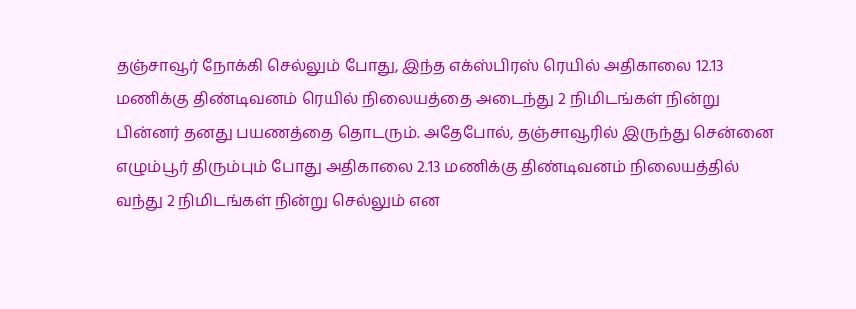தஞ்சாவூர் நோக்கி செல்லும் போது, இந்த எக்ஸ்பிரஸ் ரெயில் அதிகாலை 12.13 மணிக்கு திண்டிவனம் ரெயில் நிலையத்தை அடைந்து 2 நிமிடங்கள் நின்று பின்னர் தனது பயணத்தை தொடரும். அதேபோல், தஞ்சாவூரில் இருந்து சென்னை எழும்பூர் திரும்பும் போது அதிகாலை 2.13 மணிக்கு திண்டிவனம் நிலையத்தில் வந்து 2 நிமிடங்கள் நின்று செல்லும் என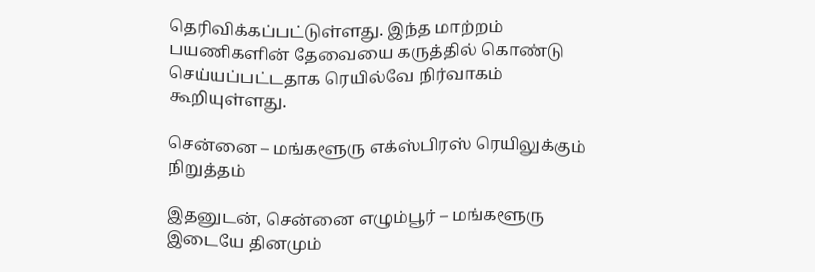தெரிவிக்கப்பட்டுள்ளது. இந்த மாற்றம் பயணிகளின் தேவையை கருத்தில் கொண்டு செய்யப்பட்டதாக ரெயில்வே நிர்வாகம் கூறியுள்ளது.

சென்னை – மங்களூரு எக்ஸ்பிரஸ் ரெயிலுக்கும் நிறுத்தம்

இதனுடன், சென்னை எழும்பூர் – மங்களூரு இடையே தினமும்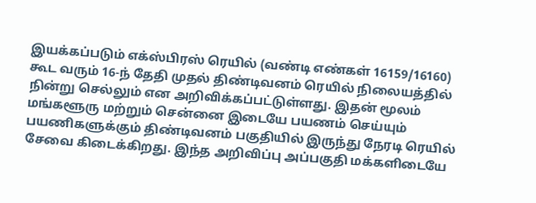இயக்கப்படும் எக்ஸ்பிரஸ் ரெயில் (வண்டி எண்கள் 16159/16160) கூட வரும் 16-ந் தேதி முதல் திண்டிவனம் ரெயில் நிலையத்தில் நின்று செல்லும் என அறிவிக்கப்பட்டுள்ளது. இதன் மூலம் மங்களூரு மற்றும் சென்னை இடையே பயணம் செய்யும் பயணிகளுக்கும் திண்டிவனம் பகுதியில் இருந்து நேரடி ரெயில் சேவை கிடைக்கிறது. இந்த அறிவிப்பு அப்பகுதி மக்களிடையே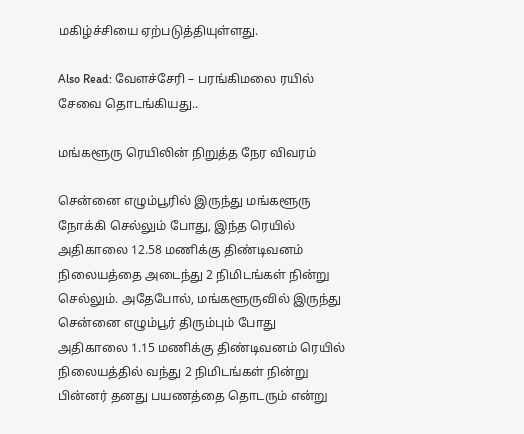மகிழ்ச்சியை ஏற்படுத்தியுள்ளது.

Also Read: வேளச்சேரி – பரங்கிமலை ரயில் சேவை தொடங்கியது..

மங்களூரு ரெயிலின் நிறுத்த நேர விவரம்

சென்னை எழும்பூரில் இருந்து மங்களூரு நோக்கி செல்லும் போது, இந்த ரெயில் அதிகாலை 12.58 மணிக்கு திண்டிவனம் நிலையத்தை அடைந்து 2 நிமிடங்கள் நின்று செல்லும். அதேபோல், மங்களூருவில் இருந்து சென்னை எழும்பூர் திரும்பும் போது அதிகாலை 1.15 மணிக்கு திண்டிவனம் ரெயில் நிலையத்தில் வந்து 2 நிமிடங்கள் நின்று பின்னர் தனது பயணத்தை தொடரும் என்று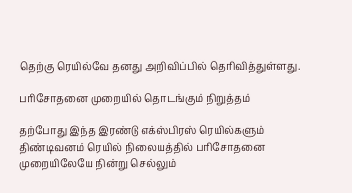தெற்கு ரெயில்வே தனது அறிவிப்பில் தெரிவித்துள்ளது.

பரிசோதனை முறையில் தொடங்கும் நிறுத்தம்

தற்போது இந்த இரண்டு எக்ஸ்பிரஸ் ரெயில்களும் திண்டிவனம் ரெயில் நிலையத்தில் பரிசோதனை முறையிலேயே நின்று செல்லும்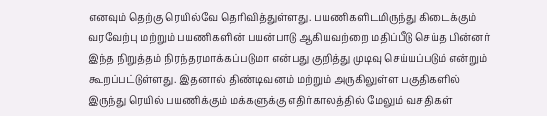எனவும் தெற்கு ரெயில்வே தெரிவித்துள்ளது. பயணிகளிடமிருந்து கிடைக்கும் வரவேற்பு மற்றும் பயணிகளின் பயன்பாடு ஆகியவற்றை மதிப்பீடு செய்த பின்னர் இந்த நிறுத்தம் நிரந்தரமாக்கப்படுமா என்பது குறித்து முடிவு செய்யப்படும் என்றும் கூறப்பட்டுள்ளது. இதனால் திண்டிவனம் மற்றும் அருகிலுள்ள பகுதிகளில் இருந்து ரெயில் பயணிக்கும் மக்களுக்கு எதிர்காலத்தில் மேலும் வசதிகள்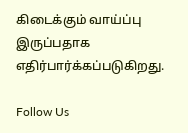கிடைக்கும் வாய்ப்பு இருப்பதாக எதிர்பார்க்கப்படுகிறது.

Follow Us